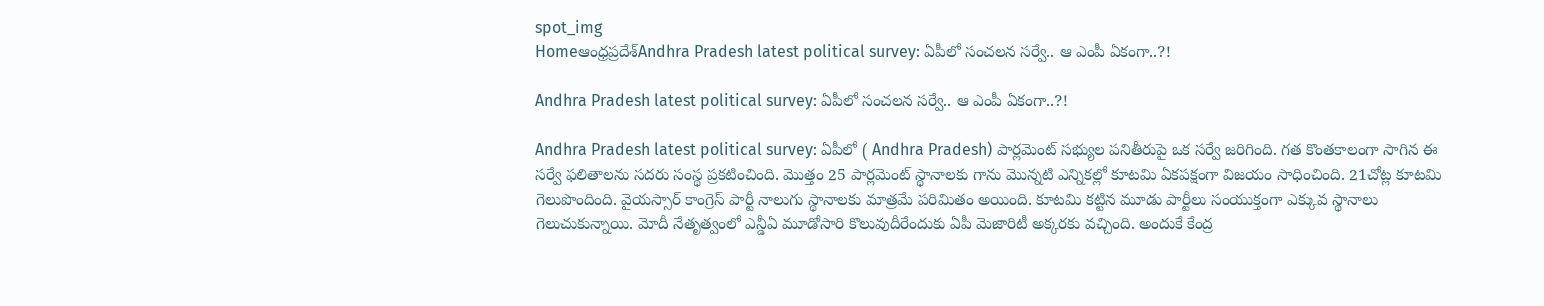spot_img
Homeఆంధ్రప్రదేశ్‌Andhra Pradesh latest political survey: ఏపీలో సంచలన సర్వే.. ఆ ఎంపీ ఏకంగా..?!

Andhra Pradesh latest political survey: ఏపీలో సంచలన సర్వే.. ఆ ఎంపీ ఏకంగా..?!

Andhra Pradesh latest political survey: ఏపీలో ( Andhra Pradesh) పార్లమెంట్ సభ్యుల పనితీరుపై ఒక సర్వే జరిగింది. గత కొంతకాలంగా సాగిన ఈ సర్వే ఫలితాలను సదరు సంస్థ ప్రకటించింది. మొత్తం 25 పార్లమెంట్ స్థానాలకు గాను మొన్నటి ఎన్నికల్లో కూటమి ఏకపక్షంగా విజయం సాధించింది. 21చోట్ల కూటమి గెలుపొందింది. వైయస్సార్ కాంగ్రెస్ పార్టీ నాలుగు స్థానాలకు మాత్రమే పరిమితం అయింది. కూటమి కట్టిన మూడు పార్టీలు సంయుక్తంగా ఎక్కువ స్థానాలు గెలుచుకున్నాయి. మోదీ నేతృత్వంలో ఎన్డీఏ మూడోసారి కొలువుదీరేందుకు ఏపీ మెజారిటీ అక్కరకు వచ్చింది. అందుకే కేంద్ర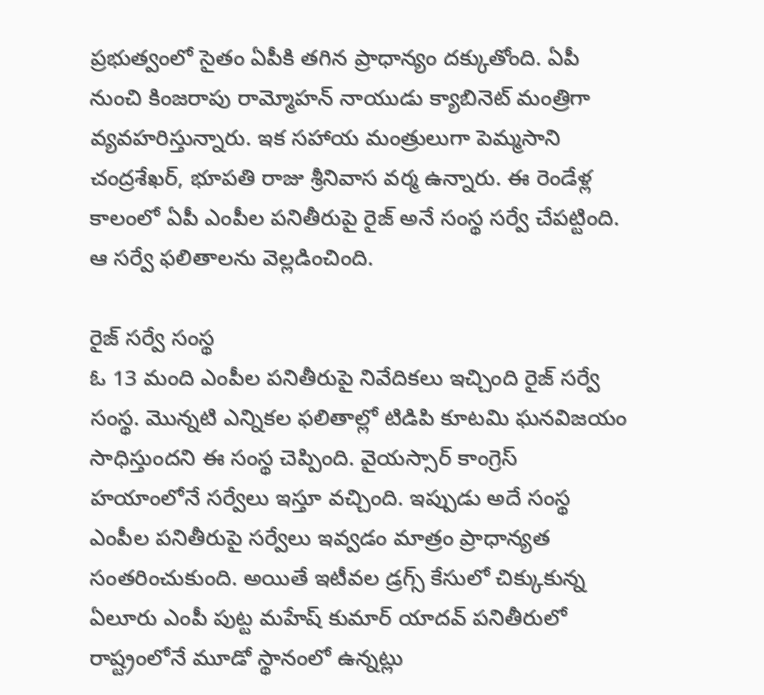ప్రభుత్వంలో సైతం ఏపీకి తగిన ప్రాధాన్యం దక్కుతోంది. ఏపీ నుంచి కింజరాపు రామ్మోహన్ నాయుడు క్యాబినెట్ మంత్రిగా వ్యవహరిస్తున్నారు. ఇక సహాయ మంత్రులుగా పెమ్మసాని చంద్రశేఖర్, భూపతి రాజు శ్రీనివాస వర్మ ఉన్నారు. ఈ రెండేళ్ల కాలంలో ఏపీ ఎంపీల పనితీరుపై రైజ్ అనే సంస్థ సర్వే చేపట్టింది. ఆ సర్వే ఫలితాలను వెల్లడించింది.

రైజ్ సర్వే సంస్థ
ఓ 13 మంది ఎంపీల పనితీరుపై నివేదికలు ఇచ్చింది రైజ్ సర్వే సంస్థ. మొన్నటి ఎన్నికల ఫలితాల్లో టిడిపి కూటమి ఘనవిజయం సాధిస్తుందని ఈ సంస్థ చెప్పింది. వైయస్సార్ కాంగ్రెస్ హయాంలోనే సర్వేలు ఇస్తూ వచ్చింది. ఇప్పుడు అదే సంస్థ ఎంపీల పనితీరుపై సర్వేలు ఇవ్వడం మాత్రం ప్రాధాన్యత సంతరించుకుంది. అయితే ఇటీవల డ్రగ్స్ కేసులో చిక్కుకున్న ఏలూరు ఎంపీ పుట్ట మహేష్ కుమార్ యాదవ్ పనితీరులో రాష్ట్రంలోనే మూడో స్థానంలో ఉన్నట్లు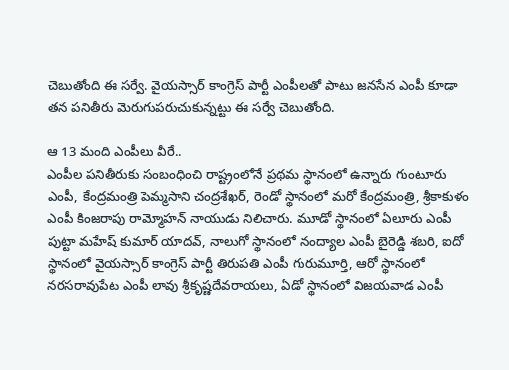చెబుతోంది ఈ సర్వే. వైయస్సార్ కాంగ్రెస్ పార్టీ ఎంపీలతో పాటు జనసేన ఎంపీ కూడా తన పనితీరు మెరుగుపరుచుకున్నట్టు ఈ సర్వే చెబుతోంది.

ఆ 13 మంది ఎంపీలు వీరే..
ఎంపీల పనితీరుకు సంబంధించి రాష్ట్రంలోనే ప్రథమ స్థానంలో ఉన్నారు గుంటూరు ఎంపీ, కేంద్రమంత్రి పెమ్మసాని చంద్రశేఖర్, రెండో స్థానంలో మరో కేంద్రమంత్రి, శ్రీకాకుళం ఎంపీ కింజరాపు రామ్మోహన్ నాయుడు నిలిచారు. మూడో స్థానంలో ఏలూరు ఎంపీ పుట్టా మహేష్ కుమార్ యాదవ్, నాలుగో స్థానంలో నంద్యాల ఎంపీ బైరెడ్డి శబరి, ఐదో స్థానంలో వైయస్సార్ కాంగ్రెస్ పార్టీ తిరుపతి ఎంపీ గురుమూర్తి, ఆరో స్థానంలో నరసరావుపేట ఎంపీ లావు శ్రీకృష్ణదేవరాయలు, ఏడో స్థానంలో విజయవాడ ఎంపీ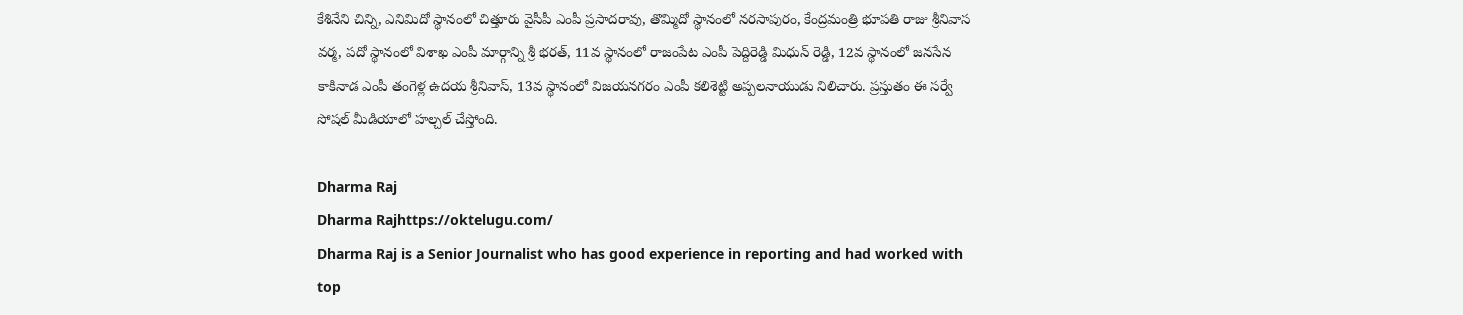కేశినేని చిన్ని, ఎనిమిదో స్థానంలో చిత్తూరు వైసీపీ ఎంపీ ప్రసాదరావు, తొమ్మిదో స్థానంలో నరసాపురం, కేంద్రమంత్రి భూపతి రాజు శ్రీనివాస వర్మ, పదో స్థానంలో విశాఖ ఎంపీ మార్గాన్ని శ్రీ భరత్, 11వ స్థానంలో రాజంపేట ఎంపీ పెద్దిరెడ్డి మిధున్ రెడ్డి, 12వ స్థానంలో జనసేన కాకినాడ ఎంపీ తంగెళ్ల ఉదయ శ్రీనివాస్, 13వ స్థానంలో విజయనగరం ఎంపీ కలిశెట్టి అప్పలనాయుడు నిలిచారు. ప్రస్తుతం ఈ సర్వే సోషల్ మీడియాలో హల్చల్ చేస్తోంది.

Dharma Raj
Dharma Rajhttps://oktelugu.com/
Dharma Raj is a Senior Journalist who has good experience in reporting and had worked with top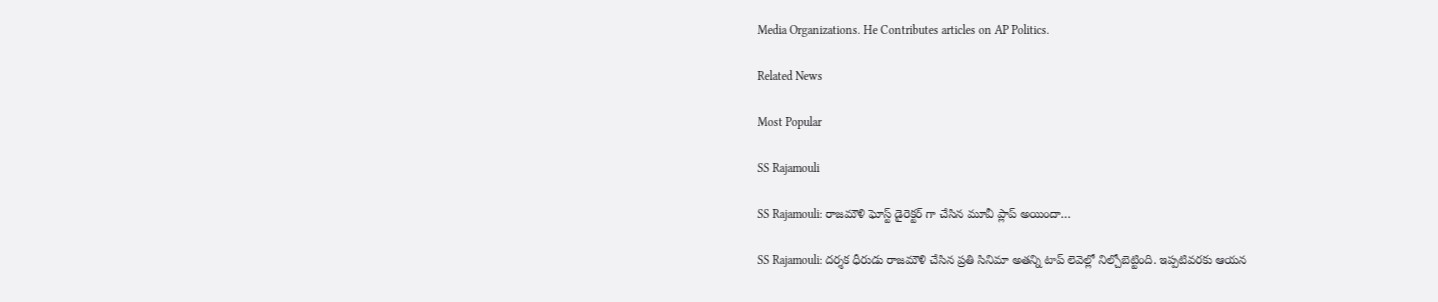Media Organizations. He Contributes articles on AP Politics.

Related News

Most Popular

SS Rajamouli

SS Rajamouli: రాజమౌళి ఘోస్ట్ డైరెక్టర్ గా చేసిన మూవీ ప్లాప్ అయిందా…

SS Rajamouli: దర్శక ధీరుడు రాజమౌళి చేసిన ప్రతి సినిమా అతన్ని టాప్ లెవెల్లో నిల్చోబెట్టింది. ఇప్పటివరకు ఆయన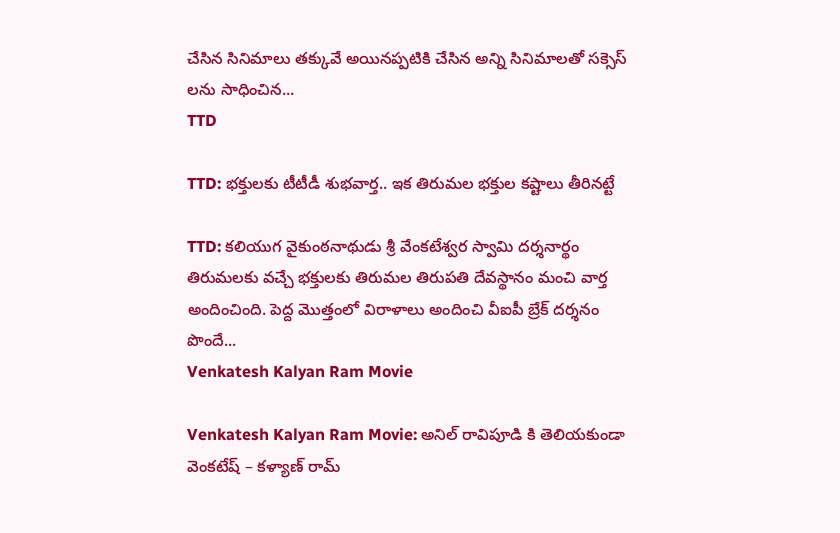చేసిన సినిమాలు తక్కువే అయినప్పటికి చేసిన అన్ని సినిమాలతో సక్సెస్ లను సాధించిన...
TTD

TTD: భక్తులకు టీటీడీ శుభవార్త.. ఇక తిరుమల భక్తుల కష్టాలు తీరినట్టే

TTD: కలియుగ వైకుంఠనాథుడు శ్రీ వేంకటేశ్వర స్వామి దర్శనార్థం తిరుమలకు వచ్చే భక్తులకు తిరుమల తిరుపతి దేవస్థానం మంచి వార్త అందించింది. పెద్ద మొత్తంలో విరాళాలు అందించి వీఐపీ బ్రేక్ దర్శనం పొందే...
Venkatesh Kalyan Ram Movie

Venkatesh Kalyan Ram Movie: అనిల్ రావిపూడి కి తెలియకుండా వెంకటేష్ – కళ్యాణ్ రామ్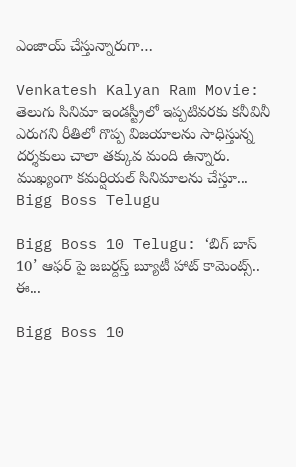ఎంజాయ్ చేస్తున్నారుగా…

Venkatesh Kalyan Ram Movie: తెలుగు సినిమా ఇండస్ట్రీలో ఇప్పటివరకు కనీవినీ ఎరుగని రీతిలో గొప్ప విజయాలను సాధిస్తున్న దర్శకులు చాలా తక్కువ మంది ఉన్నారు. ముఖ్యంగా కమర్షియల్ సినిమాలను చేస్తూ...
Bigg Boss Telugu

Bigg Boss 10 Telugu: ‘బిగ్ బాస్ 10’ ఆఫర్ పై జబర్దస్త్ బ్యూటీ హాట్ కామెంట్స్.. ఈ...

Bigg Boss 10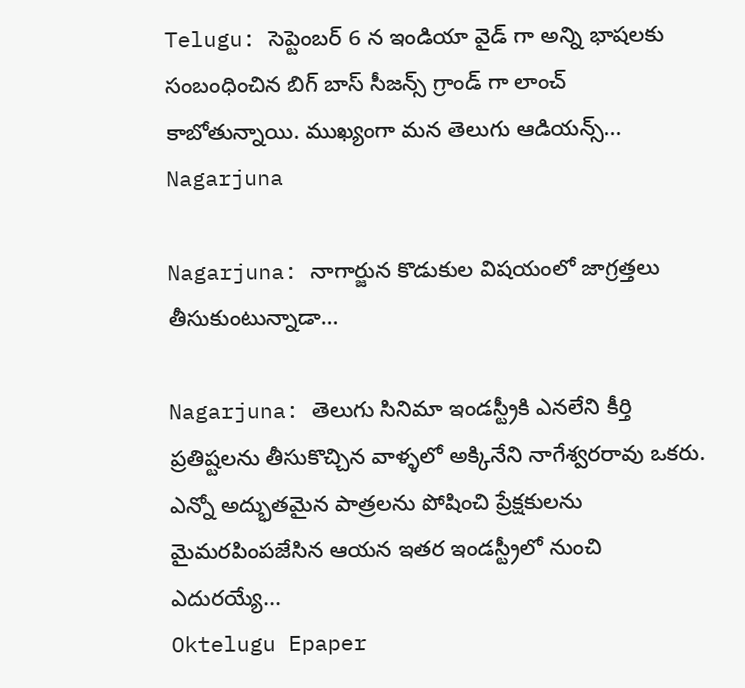Telugu: సెప్టెంబర్ 6 న ఇండియా వైడ్ గా అన్ని భాషలకు సంబంధించిన బిగ్ బాస్ సీజన్స్ గ్రాండ్ గా లాంచ్ కాబోతున్నాయి. ముఖ్యంగా మన తెలుగు ఆడియన్స్...
Nagarjuna

Nagarjuna: నాగార్జున కొడుకుల విషయంలో జాగ్రత్తలు తీసుకుంటున్నాడా…

Nagarjuna: తెలుగు సినిమా ఇండస్ట్రీకి ఎనలేని కీర్తి ప్రతిష్టలను తీసుకొచ్చిన వాళ్ళలో అక్కినేని నాగేశ్వరరావు ఒకరు. ఎన్నో అద్భుతమైన పాత్రలను పోషించి ప్రేక్షకులను మైమరపింపజేసిన ఆయన ఇతర ఇండస్ట్రీలో నుంచి ఎదురయ్యే...
Oktelugu Epaper